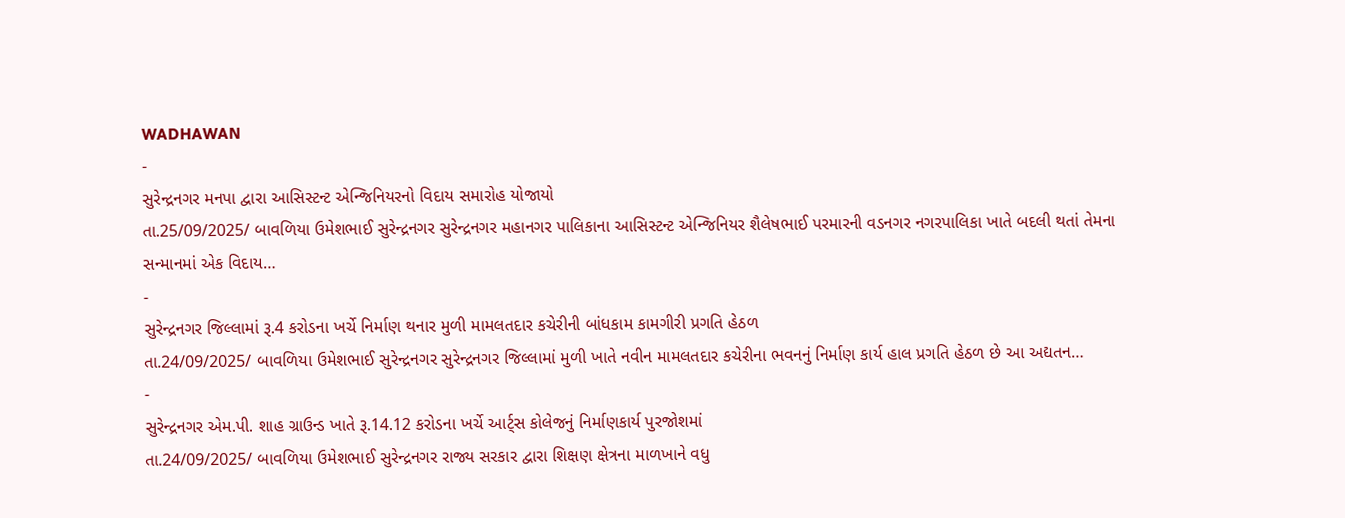WADHAWAN
-
સુરેન્દ્રનગર મનપા દ્વારા આસિસ્ટન્ટ એન્જિનિયરનો વિદાય સમારોહ યોજાયો
તા.25/09/2025/ બાવળિયા ઉમેશભાઈ સુરેન્દ્રનગર સુરેન્દ્રનગર મહાનગર પાલિકાના આસિસ્ટન્ટ એન્જિનિયર શૈલેષભાઈ પરમારની વડનગર નગરપાલિકા ખાતે બદલી થતાં તેમના સન્માનમાં એક વિદાય…
-
સુરેન્દ્રનગર જિલ્લામાં રૂ.4 કરોડના ખર્ચે નિર્માણ થનાર મુળી મામલતદાર કચેરીની બાંધકામ કામગીરી પ્રગતિ હેઠળ
તા.24/09/2025/ બાવળિયા ઉમેશભાઈ સુરેન્દ્રનગર સુરેન્દ્રનગર જિલ્લામાં મુળી ખાતે નવીન મામલતદાર કચેરીના ભવનનું નિર્માણ કાર્ય હાલ પ્રગતિ હેઠળ છે આ અદ્યતન…
-
સુરેન્દ્રનગર એમ.પી. શાહ ગ્રાઉન્ડ ખાતે રૂ.14.12 કરોડના ખર્ચે આર્ટ્સ કોલેજનું નિર્માણકાર્ય પુરજોશમાં
તા.24/09/2025/ બાવળિયા ઉમેશભાઈ સુરેન્દ્રનગર રાજ્ય સરકાર દ્વારા શિક્ષણ ક્ષેત્રના માળખાને વધુ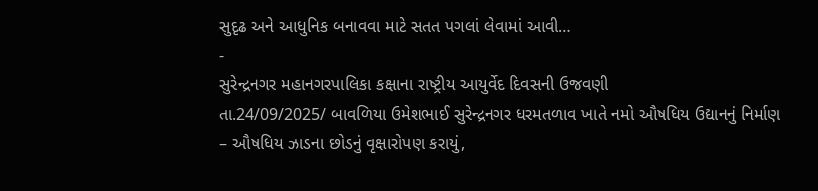સુદૃઢ અને આધુનિક બનાવવા માટે સતત પગલાં લેવામાં આવી…
-
સુરેન્દ્રનગર મહાનગરપાલિકા કક્ષાના રાષ્ટ્રીય આયુર્વેદ દિવસની ઉજવણી
તા.24/09/2025/ બાવળિયા ઉમેશભાઈ સુરેન્દ્રનગર ધરમતળાવ ખાતે નમો ઔષધિય ઉદ્યાનનું નિર્માણ – ઔષધિય ઝાડના છોડનું વૃક્ષારોપણ કરાયું,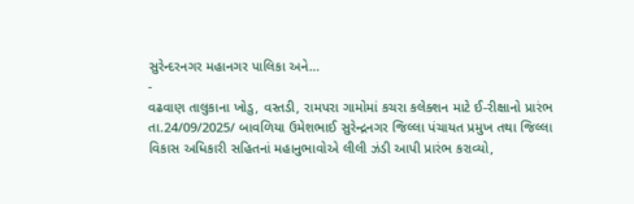સુરેન્દરનગર મહાનગર પાલિકા અને…
-
વઢવાણ તાલુકાના ખોડુ, વસ્તડી, રામપરા ગામોમાં કચરા કલેક્શન માટે ઈ-રીક્ષાનો પ્રારંભ
તા.24/09/2025/ બાવળિયા ઉમેશભાઈ સુરેન્દ્રનગર જિલ્લા પંચાયત પ્રમુખ તથા જિલ્લા વિકાસ અધિકારી સહિતનાં મહાનુભાવોએ લીલી ઝંડી આપી પ્રારંભ કરાવ્યો,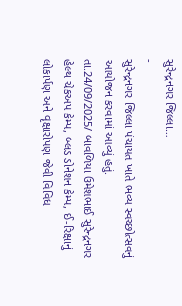સુરેન્દ્રનગર જિલ્લા…
-
સુરેન્દ્રનગર જિલ્લા પંચાયત ખાતે ભવ્ય સ્વચ્છોત્સવનું આયોજન કરવામાં આવ્યું હતું.
તા.24/09/2025/ બાવળિયા ઉમેશભાઈ સુરેન્દ્રનગર હેલ્થ ચેકઅપ કેમ્પ, બ્લડ ડોનેશન કેમ્પ, ઈ-રિક્ષાનું લોકાર્પણ અને વૃક્ષારોપણ જેવી વિવિધ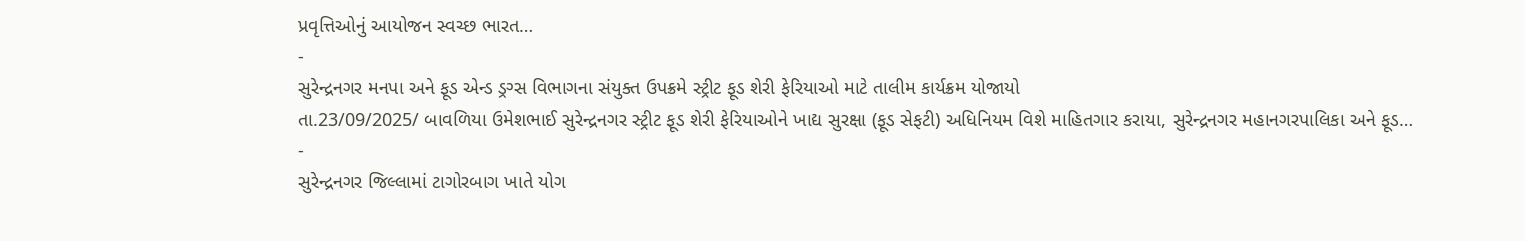પ્રવૃત્તિઓનું આયોજન સ્વચ્છ ભારત…
-
સુરેન્દ્રનગર મનપા અને ફૂડ એન્ડ ડ્રગ્સ વિભાગના સંયુક્ત ઉપક્રમે સ્ટ્રીટ ફૂડ શેરી ફેરિયાઓ માટે તાલીમ કાર્યક્રમ યોજાયો
તા.23/09/2025/ બાવળિયા ઉમેશભાઈ સુરેન્દ્રનગર સ્ટ્રીટ ફૂડ શેરી ફેરિયાઓને ખાદ્ય સુરક્ષા (ફૂડ સેફટી) અધિનિયમ વિશે માહિતગાર કરાયા, સુરેન્દ્રનગર મહાનગરપાલિકા અને ફૂડ…
-
સુરેન્દ્રનગર જિલ્લામાં ટાગોરબાગ ખાતે યોગ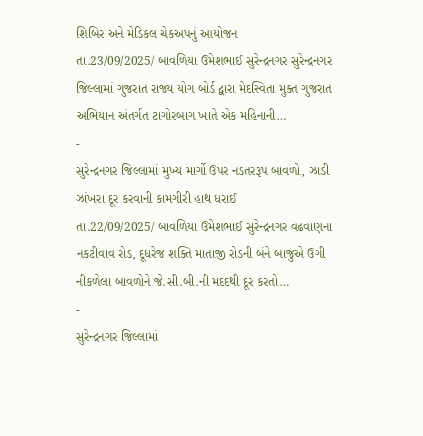શિબિર અને મેડિકલ ચેકઅપનું આયોજન
તા.23/09/2025/ બાવળિયા ઉમેશભાઈ સુરેન્દ્રનગર સુરેન્દ્રનગર જિલ્લામાં ગુજરાત રાજ્ય યોગ બોર્ડ દ્વારા મેદસ્વિતા મુક્ત ગુજરાત અભિયાન અંતર્ગત ટાગોરબાગ ખાતે એક મહિનાની…
-
સુરેન્દ્રનગર જિલ્લામાં મુખ્ય માર્ગો ઉપર નડતરરૂપ બાવળો, ઝાડી ઝાંખરા દૂર કરવાની કામગીરી હાથ ધરાઈ
તા.22/09/2025/ બાવળિયા ઉમેશભાઈ સુરેન્દ્રનગર વઢવાણના નકટીવાવ રોડ, દૂધરેજ શક્તિ માતાજી રોડની બંને બાજુએ ઉગી નીકળેલા બાવળોને જે.સી.બી.ની મદદથી દૂર કરતો…
-
સુરેન્દ્રનગર જિલ્લામાં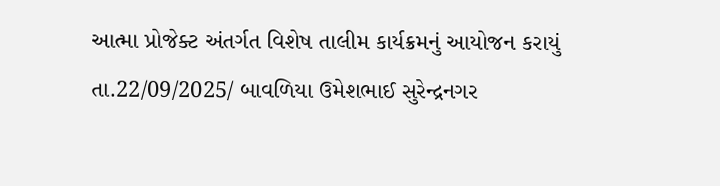આત્મા પ્રોજેક્ટ અંતર્ગત વિશેષ તાલીમ કાર્યક્રમનું આયોજન કરાયું
તા.22/09/2025/ બાવળિયા ઉમેશભાઈ સુરેન્દ્રનગર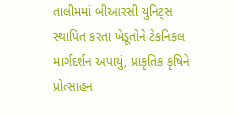તાલીમમાં બીઆરસી યુનિટ્સ સ્થાપિત કરતા ખેડૂતોને ટેકનિકલ માર્ગદર્શન અપાયું, પ્રાકૃતિક કૃષિને પ્રોત્સાહન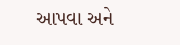આપવા અને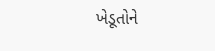ખેડૂતોને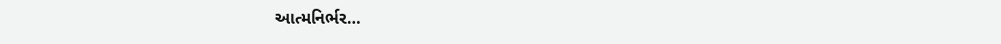આત્મનિર્ભર…